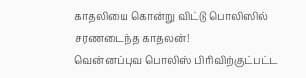காதலியை கொன்று விட்டு பொலிஸில் சரணடைந்த காதலன்!
வென்னப்புவ பொலிஸ் பிரிவிற்குட்பட்ட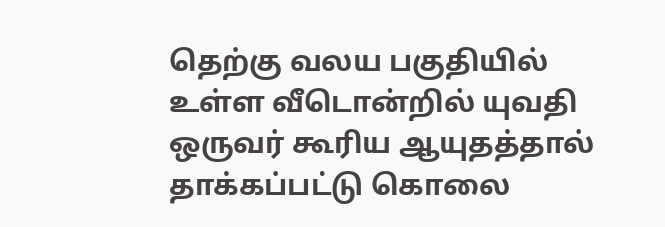தெற்கு வலய பகுதியில் உள்ள வீடொன்றில் யுவதி ஒருவர் கூரிய ஆயுதத்தால் தாக்கப்பட்டு கொலை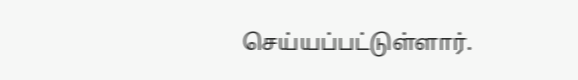செய்யப்பட்டுள்ளார்.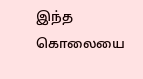இந்த கொலையை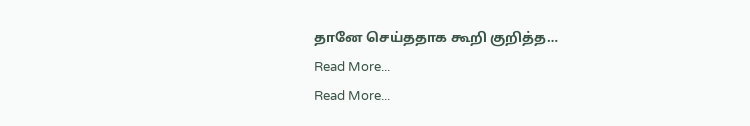தானே செய்ததாக கூறி குறித்த…
Read More...
Read More...